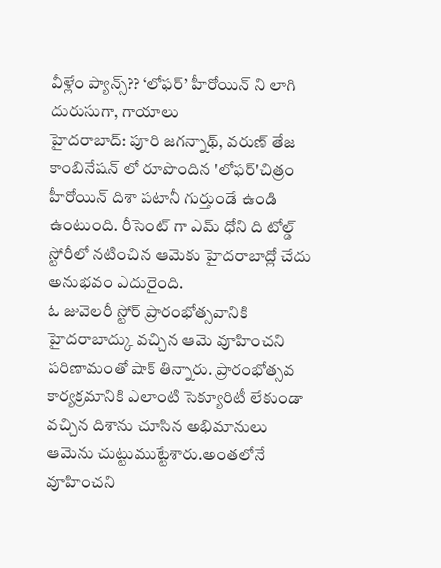వీళ్లేం ప్యాన్స్?? ‘లోఫర్’ హీరోయిన్ ని లాగి దురుసుగా, గాయాలు
హైదరాబాద్: పూరి జగన్నాథ్, వరుణ్ తేజ కాంబినేషన్ లో రూపొందిన 'లోఫర్'చిత్రం హీరోయిన్ దిశా పటానీ గుర్తుండే ఉండి ఉంటుంది. రీసెంట్ గా ఎమ్ ధోని ది టోల్డ్ స్టోరీలో నటించిన ఆమెకు హైదరాబాద్లో చేదు అనుభవం ఎదురైంది.
ఓ జువెలరీ స్టోర్ ప్రారంభోత్సవానికి హైదరాబాద్కు వచ్చిన ఆమె వూహించని పరిణామంతో షాక్ తిన్నారు. ప్రారంభోత్సవ కార్యక్రమానికి ఎలాంటి సెక్యూరిటీ లేకుండా వచ్చిన దిశాను చూసిన అభిమానులు ఆమెను చుట్టుముట్టేశారు.అంతలోనే వూహించని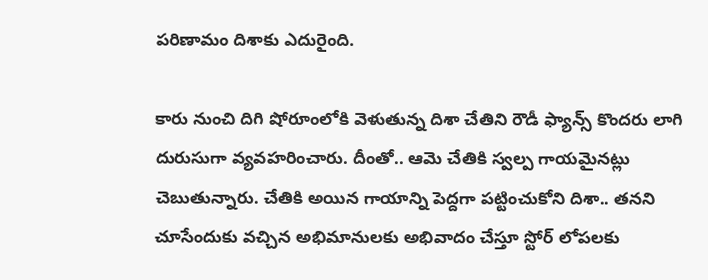పరిణామం దిశాకు ఎదురైంది.

కారు నుంచి దిగి షోరూంలోకి వెళుతున్న దిశా చేతిని రౌడీ ఫ్యాన్స్ కొందరు లాగి దురుసుగా వ్యవహరించారు. దీంతో.. ఆమె చేతికి స్వల్ప గాయమైనట్లు చెబుతున్నారు. చేతికి అయిన గాయాన్ని పెద్దగా పట్టించుకోని దిశా.. తనని చూసేందుకు వచ్చిన అభిమానులకు అభివాదం చేస్తూ స్టోర్ లోపలకు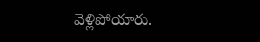వెళ్లిపోయారు.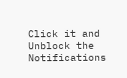Click it and Unblock the Notifications